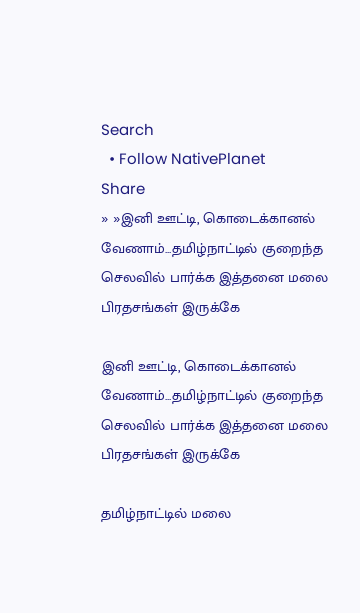Search
  • Follow NativePlanet
Share
» »இனி ஊட்டி, கொடைக்கானல் வேணாம்...தமிழ்நாட்டில் குறைந்த செலவில் பார்க்க இத்தனை மலை பிரதசங்கள் இருக்கே

இனி ஊட்டி, கொடைக்கானல் வேணாம்...தமிழ்நாட்டில் குறைந்த செலவில் பார்க்க இத்தனை மலை பிரதசங்கள் இருக்கே

தமிழ்நாட்டில் மலை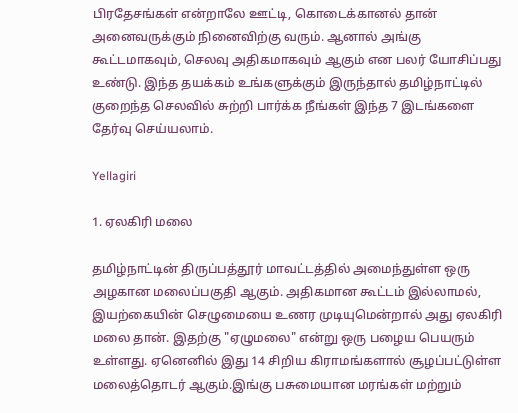பிரதேசங்கள் என்றாலே ஊட்டி, கொடைக்கானல் தான் அனைவருக்கும் நினைவிற்கு வரும். ஆனால் அங்கு கூட்டமாகவும், செலவு அதிகமாகவும் ஆகும் என பலர் யோசிப்பது உண்டு. இந்த தயக்கம் உங்களுக்கும் இருந்தால் தமிழ்நாட்டில் குறைந்த செலவில் சுற்றி பார்க்க நீங்கள் இந்த 7 இடங்களை தேர்வு செய்யலாம்.

Yellagiri

1. ஏலகிரி மலை

தமிழ்நாட்டின் திருப்பத்தூர் மாவட்டத்தில் அமைந்துள்ள ஒரு அழகான மலைப்பகுதி ஆகும். அதிகமான கூட்டம் இல்லாமல், இயற்கையின் செழுமையை உணர முடியுமென்றால் அது ஏலகிரி மலை தான். இதற்கு "ஏழுமலை" என்று ஒரு பழைய பெயரும் உள்ளது. ஏனெனில் இது 14 சிறிய கிராமங்களால் சூழப்பட்டுள்ள மலைத்தொடர் ஆகும்.இங்கு பசுமையான மரங்கள் மற்றும்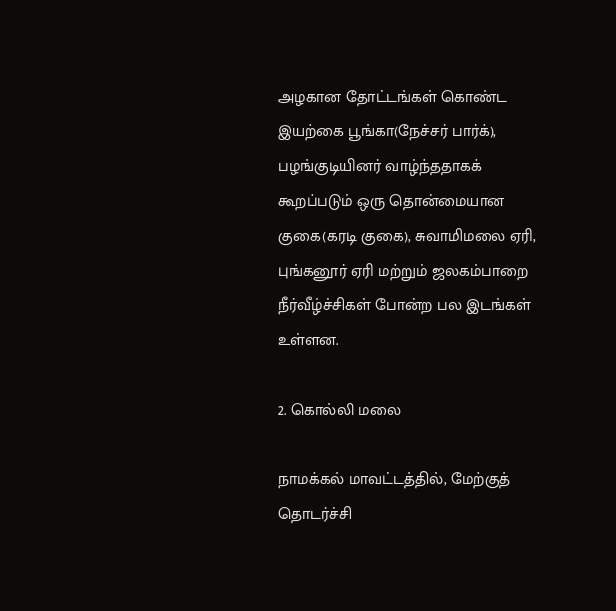அழகான தோட்டங்கள் கொண்ட இயற்கை பூங்கா(நேச்சர் பார்க்), பழங்குடியினர் வாழ்ந்ததாகக் கூறப்படும் ஒரு தொன்மையான குகை(கரடி குகை), சுவாமிமலை ஏரி, புங்கனூர் ஏரி மற்றும் ஜலகம்பாறை நீர்வீழ்ச்சிகள் போன்ற பல இடங்கள் உள்ளன.

2. கொல்லி மலை

நாமக்கல் மாவட்டத்தில், மேற்குத் தொடர்ச்சி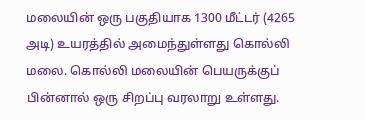மலையின் ஒரு பகுதியாக 1300 மீட்டர் (4265 அடி) உயரத்தில் அமைந்துள்ளது கொல்லி மலை. கொல்லி மலையின் பெயருக்குப் பின்னால் ஒரு சிறப்பு வரலாறு உள்ளது.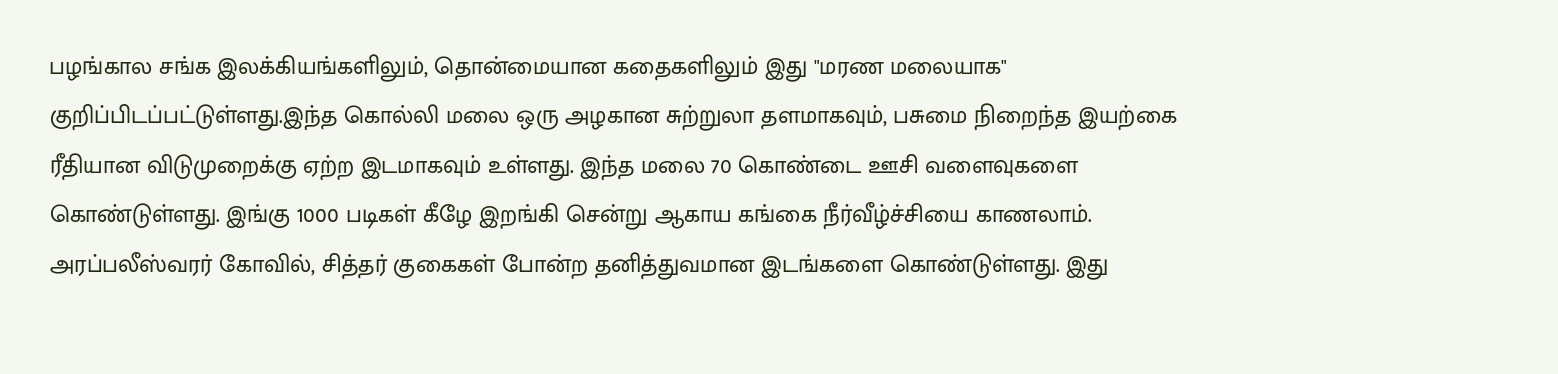பழங்கால சங்க இலக்கியங்களிலும், தொன்மையான கதைகளிலும் இது "மரண மலையாக" குறிப்பிடப்பட்டுள்ளது.இந்த கொல்லி மலை ஒரு அழகான சுற்றுலா தளமாகவும், பசுமை நிறைந்த இயற்கை ரீதியான விடுமுறைக்கு ஏற்ற இடமாகவும் உள்ளது. இந்த மலை 70 கொண்டை ஊசி வளைவுகளை கொண்டுள்ளது. இங்கு 1000 படிகள் கீழே இறங்கி சென்று ஆகாய கங்கை நீர்வீழ்ச்சியை காணலாம். அரப்பலீஸ்வரர் கோவில், சித்தர் குகைகள் போன்ற தனித்துவமான இடங்களை கொண்டுள்ளது. இது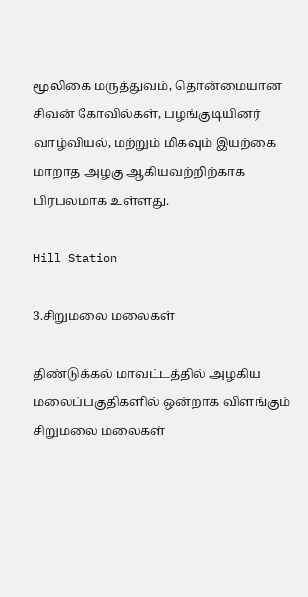மூலிகை மருத்துவம், தொன்மையான சிவன் கோவில்கள், பழங்குடியினர் வாழ்வியல், மற்றும் மிகவும் இயற்கை மாறாத அழகு ஆகியவற்றிற்காக பிரபலமாக உள்ளது.

Hill Station

3.சிறுமலை மலைகள்

திண்டுக்கல் மாவட்டத்தில் அழகிய மலைப்பகுதிகளில் ஒன்றாக விளங்கும் சிறுமலை மலைகள்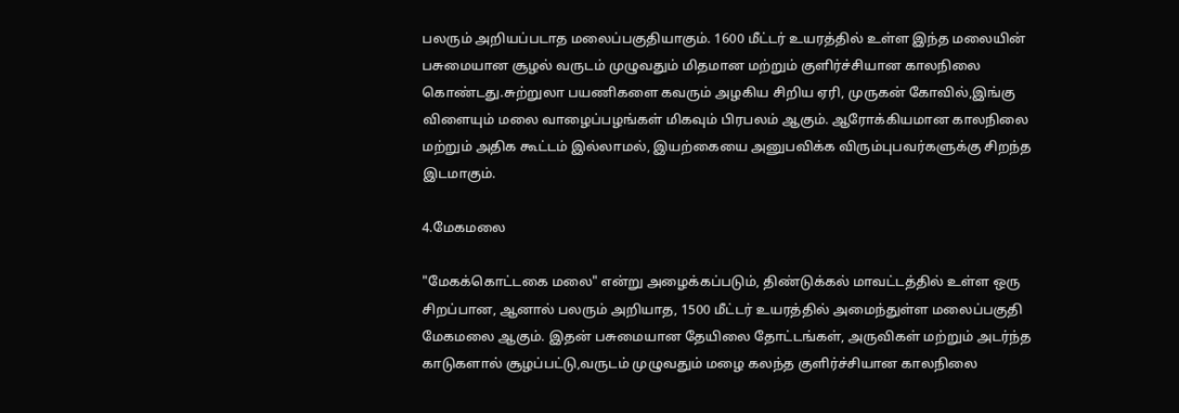பலரும் அறியப்படாத மலைப்பகுதியாகும். 1600 மீட்டர் உயரத்தில் உள்ள இந்த மலையின் பசுமையான சூழல் வருடம் முழுவதும் மிதமான மற்றும் குளிர்ச்சியான காலநிலை கொண்டது.சுற்றுலா பயணிகளை கவரும் அழகிய சிறிய ஏரி, முருகன் கோவில்,இங்கு விளையும் மலை வாழைப்பழங்கள் மிகவும் பிரபலம் ஆகும். ஆரோக்கியமான காலநிலை மற்றும் அதிக கூட்டம் இல்லாமல், இயற்கையை அனுபவிக்க விரும்புபவர்களுக்கு சிறந்த இடமாகும்.

4.மேகமலை

"மேகக்கொட்டகை மலை" என்று அழைக்கப்படும், திண்டுக்கல் மாவட்டத்தில் உள்ள ஒரு சிறப்பான, ஆனால் பலரும் அறியாத, 1500 மீட்டர் உயரத்தில் அமைந்துள்ள மலைப்பகுதி மேகமலை ஆகும். இதன் பசுமையான தேயிலை தோட்டங்கள், அருவிகள் மற்றும் அடர்ந்த காடுகளால் சூழப்பட்டு,வருடம் முழுவதும் மழை கலந்த குளிர்ச்சியான காலநிலை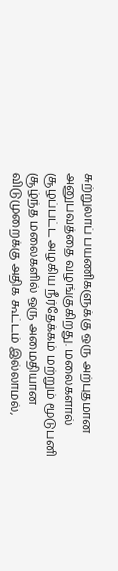சுற்றுலாப் பயணிகளுக்கு ஒரு அற்புதமான அனுபவத்தை வழங்குகிறது. மலைகளால் சூழப்பட்ட அழகிய நீர்தேக்கம் மற்றும் மூடுபனி சூழ்ந்த மலைகளில் ஒரு அமைதியான விடுமுறைக்கு அதிக கூட்டம் இல்லாமல்,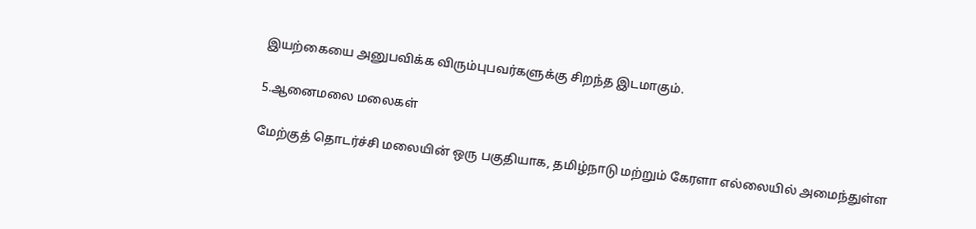இயற்கையை அனுபவிக்க விரும்புபவர்களுக்கு சிறந்த இடமாகும்.

5.ஆனைமலை மலைகள்

மேற்குத் தொடர்ச்சி மலையின் ஒரு பகுதியாக, தமிழ்நாடு மற்றும் கேரளா எல்லையில் அமைந்துள்ள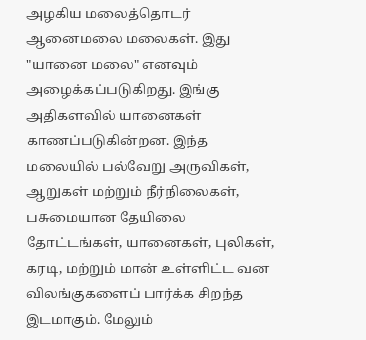அழகிய மலைத்தொடர் ஆனைமலை மலைகள். இது "யானை மலை" எனவும் அழைக்கப்படுகிறது. இங்கு அதிகளவில் யானைகள் காணப்படுகின்றன. இந்த மலையில் பல்வேறு அருவிகள், ஆறுகள் மற்றும் நீர்நிலைகள், பசுமையான தேயிலை தோட்டங்கள், யானைகள், புலிகள், கரடி, மற்றும் மான் உள்ளிட்ட வன விலங்குகளைப் பார்க்க சிறந்த இடமாகும். மேலும்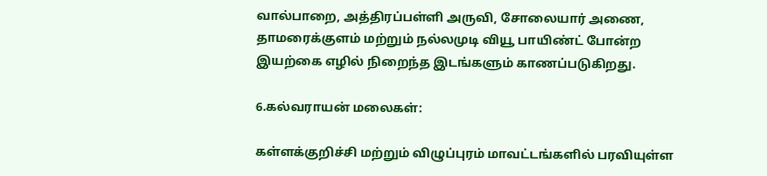வால்பாறை, அத்திரப்பள்ளி அருவி, சோலையார் அணை, தாமரைக்குளம் மற்றும் நல்லமுடி வியூ பாயிண்ட் போன்ற இயற்கை எழில் நிறைந்த இடங்களும் காணப்படுகிறது.

6.கல்வராயன் மலைகள்:

கள்ளக்குறிச்சி மற்றும் விழுப்புரம் மாவட்டங்களில் பரவியுள்ள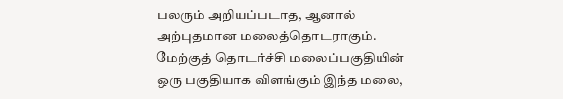பலரும் அறியப்படாத, ஆனால் அற்புதமான மலைத்தொடராகும். மேற்குத் தொடர்ச்சி மலைப்பகுதியின் ஒரு பகுதியாக விளங்கும் இந்த மலை,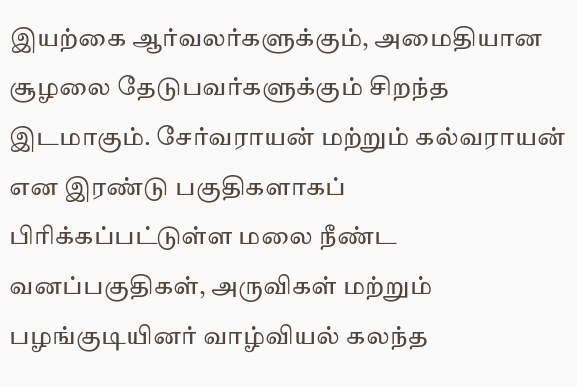இயற்கை ஆர்வலர்களுக்கும், அமைதியான சூழலை தேடுபவர்களுக்கும் சிறந்த இடமாகும். சேர்வராயன் மற்றும் கல்வராயன் என இரண்டு பகுதிகளாகப் பிரிக்கப்பட்டுள்ள மலை நீண்ட வனப்பகுதிகள், அருவிகள் மற்றும் பழங்குடியினர் வாழ்வியல் கலந்த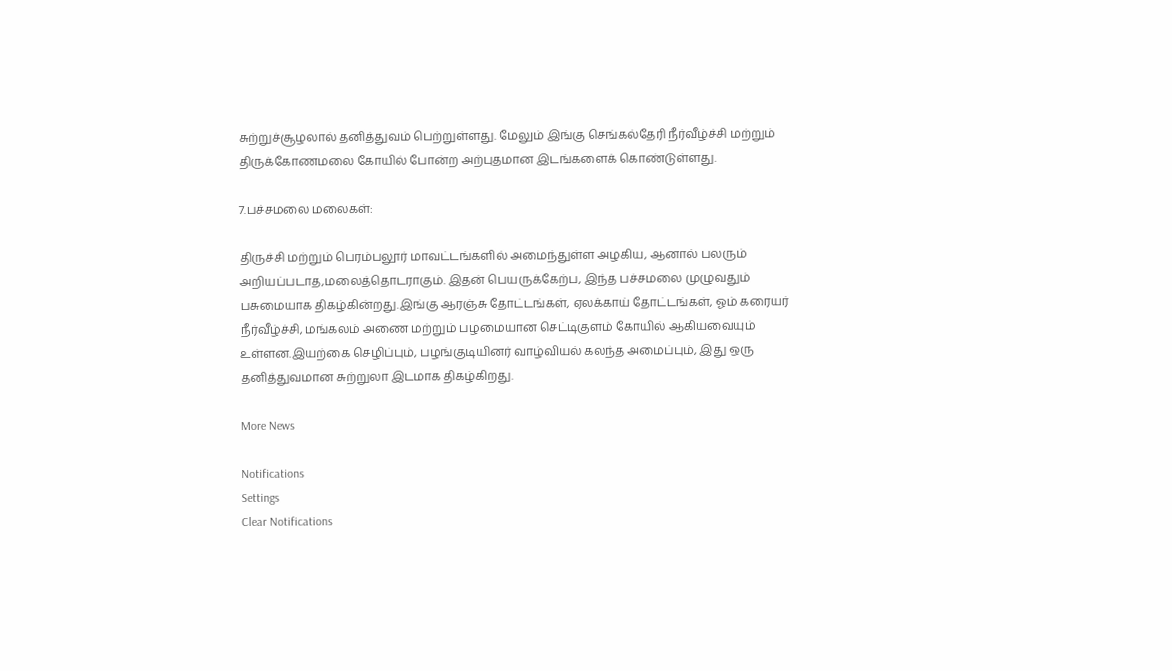சுற்றுச்சூழலால் தனித்துவம் பெற்றுள்ளது. மேலும் இங்கு செங்கல்தேரி நீர்வீழ்ச்சி மற்றும் திருக்கோணமலை கோயில் போன்ற அற்புதமான இடங்களைக் கொண்டுள்ளது.

7.பச்சமலை மலைகள்:

திருச்சி மற்றும் பெரம்பலூர் மாவட்டங்களில் அமைந்துள்ள அழகிய, ஆனால் பலரும் அறியப்படாத,மலைத்தொடராகும். இதன் பெயருக்கேற்ப, இந்த பச்சமலை முழுவதும் பசுமையாக திகழ்கின்றது.இங்கு ஆரஞ்சு தோட்டங்கள், ஏலக்காய் தோட்டங்கள், ஓம் கரையர் நீர்வீழ்ச்சி, மங்கலம் அணை மற்றும் பழமையான செட்டிகுளம் கோயில் ஆகியவையும் உள்ளன.இயற்கை செழிப்பும், பழங்குடியினர் வாழ்வியல் கலந்த அமைப்பும், இது ஒரு தனித்துவமான சுற்றுலா இடமாக திகழ்கிறது.

More News

Notifications
Settings
Clear Notifications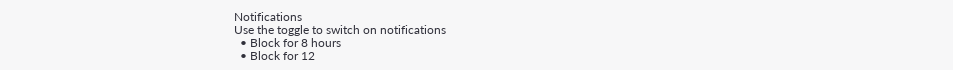Notifications
Use the toggle to switch on notifications
  • Block for 8 hours
  • Block for 12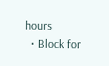hours
  • Block for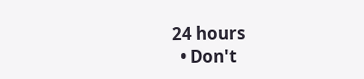24 hours
  • Don't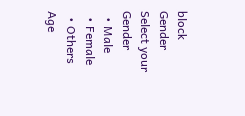block
Gender
Select your Gender
  • Male
  • Female
  • Others
Age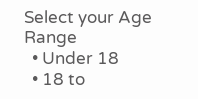Select your Age Range
  • Under 18
  • 18 to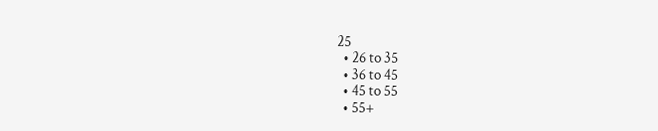25
  • 26 to 35
  • 36 to 45
  • 45 to 55
  • 55+